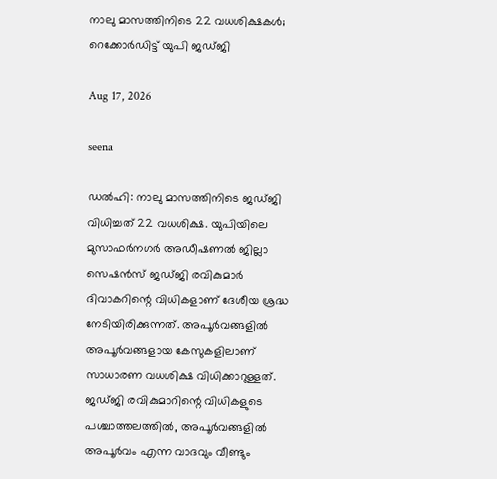നാലു മാസത്തിനിടെ 22 വധശിക്ഷകള്‍; റെക്കോര്‍ഡിട്ട് യുപി ജഡ്ജി

Aug 17, 2026

seena

ഡല്‍ഹി: നാലു മാസത്തിനിടെ ജഡ്ജി വിധിച്ചത് 22 വധശിക്ഷ. യുപിയിലെ മുസാഫര്‍നഗര്‍ അഡീഷണല്‍ ജില്ലാ സെഷന്‍സ് ജഡ്ജി രവികുമാര്‍ ദിവാകറിന്റെ വിധികളാണ് ദേശീയ ശ്രദ്ധ നേടിയിരിക്കുന്നത്. അപൂര്‍വങ്ങളില്‍ അപൂര്‍വങ്ങളായ കേസുകളിലാണ് സാധാരണ വധശിക്ഷ വിധിക്കാറുള്ളത്. ജഡ്ജി രവികുമാറിന്റെ വിധികളുടെ പശ്ചാത്തലത്തില്‍, അപൂര്‍വങ്ങളില്‍ അപൂര്‍വം എന്ന വാദവും വീണ്ടും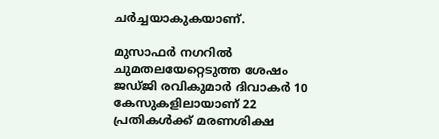ചര്‍ച്ചയാകുകയാണ്.

മുസാഫര്‍ നഗറില്‍ ചുമതലയേറ്റെടുത്ത ശേഷം ജഡ്ജി രവികുമാര്‍ ദിവാകര്‍ 10 കേസുകളിലായാണ് 22 പ്രതികള്‍ക്ക് മരണശിക്ഷ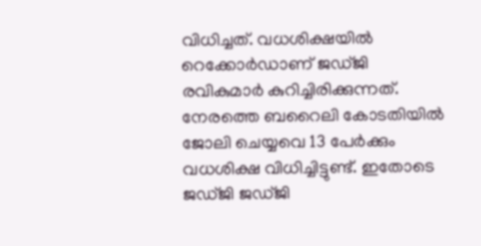വിധിച്ചത്. വധശിക്ഷയില്‍ റെക്കോര്‍ഡാണ് ജഡ്ജി രവികുമാര്‍ കുറിച്ചിരിക്കുന്നത്. നേരത്തെ ബറൈലി കോടതിയില്‍ ജോലി ചെയ്യവെ 13 പേര്‍ക്കും വധശിക്ഷ വിധിച്ചിട്ടുണ്ട്. ഇതോടെ ജഡ്ജി ജഡ്ജി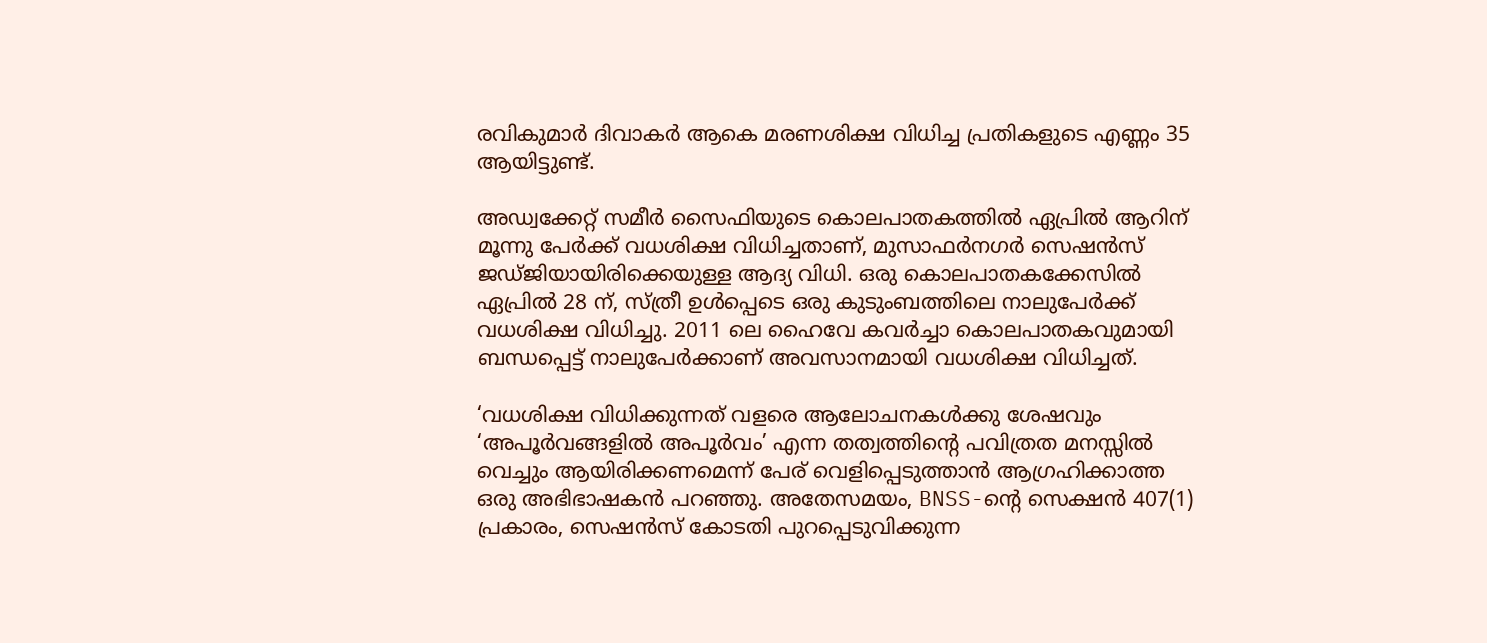രവികുമാര്‍ ദിവാകര്‍ ആകെ മരണശിക്ഷ വിധിച്ച പ്രതികളുടെ എണ്ണം 35 ആയിട്ടുണ്ട്.

അഡ്വക്കേറ്റ് സമീര്‍ സൈഫിയുടെ കൊലപാതകത്തില്‍ ഏപ്രില്‍ ആറിന് മൂന്നു പേര്‍ക്ക് വധശിക്ഷ വിധിച്ചതാണ്, മുസാഫര്‍നഗര്‍ സെഷന്‍സ് ജഡ്ജിയായിരിക്കെയുള്ള ആദ്യ വിധി. ഒരു കൊലപാതകക്കേസില്‍ ഏപ്രില്‍ 28 ന്, സ്ത്രീ ഉള്‍പ്പെടെ ഒരു കുടുംബത്തിലെ നാലുപേര്‍ക്ക് വധശിക്ഷ വിധിച്ചു. 2011 ലെ ഹൈവേ കവര്‍ച്ചാ കൊലപാതകവുമായി ബന്ധപ്പെട്ട് നാലുപേര്‍ക്കാണ് അവസാനമായി വധശിക്ഷ വിധിച്ചത്.

‘വധശിക്ഷ വിധിക്കുന്നത് വളരെ ആലോചനകള്‍ക്കു ശേഷവും ‘അപൂര്‍വങ്ങളില്‍ അപൂര്‍വം’ എന്ന തത്വത്തിന്റെ പവിത്രത മനസ്സില്‍ വെച്ചും ആയിരിക്കണമെന്ന് പേര് വെളിപ്പെടുത്താന്‍ ആഗ്രഹിക്കാത്ത ഒരു അഭിഭാഷകന്‍ പറഞ്ഞു. അതേസമയം, BNSS-ന്റെ സെക്ഷന്‍ 407(1) പ്രകാരം, സെഷന്‍സ് കോടതി പുറപ്പെടുവിക്കുന്ന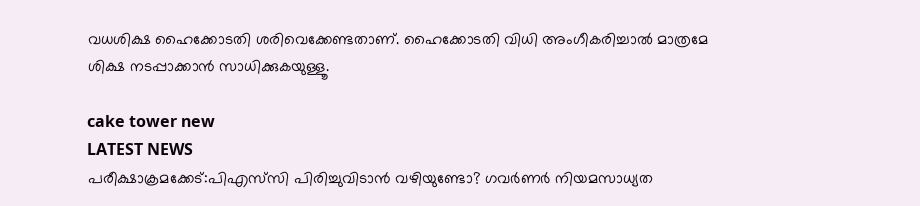വധശിക്ഷ ഹൈക്കോടതി ശരിവെക്കേണ്ടതാണ്. ഹൈക്കോടതി വിധി അംഗീകരിച്ചാല്‍ മാത്രമേ ശിക്ഷ നടപ്പാക്കാന്‍ സാധിക്കുകയുള്ളൂ.

cake tower new
LATEST NEWS
പരീക്ഷാക്രമക്കേട്:പിഎസ്‌സി പിരിച്ചുവിടാൻ വഴിയുണ്ടോ? ഗവർണർ നിയമസാധ്യത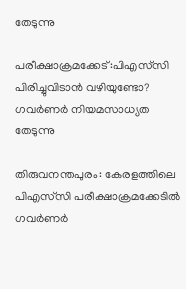തേടുന്നു

പരീക്ഷാക്രമക്കേട്:പിഎസ്‌സി പിരിച്ചുവിടാൻ വഴിയുണ്ടോ? ഗവർണർ നിയമസാധ്യത തേടുന്നു

തിരുവനന്തപുരം: കേരളത്തിലെ പിഎസ്‌സി പരീക്ഷാക്രമക്കേടിൽ ഗവർണർ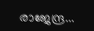രാജേന്ദ്ര...